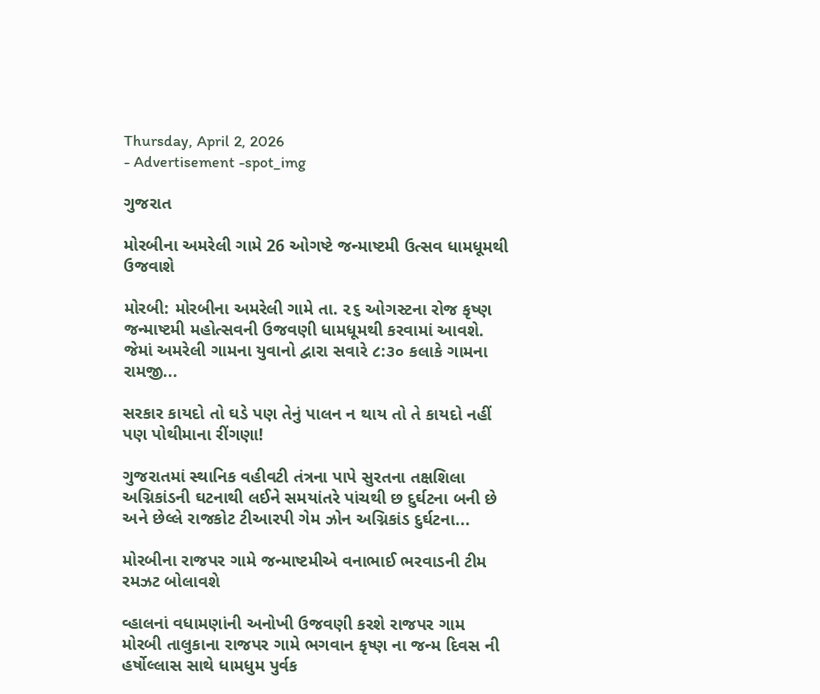Thursday, April 2, 2026
- Advertisement -spot_img

ગુજરાત

મોરબીના અમરેલી ગામે 26 ઓગષ્ટે જન્માષ્ટમી ઉત્સવ ધામધૂમથી ઉજવાશે

મોરબી: મોરબીના અમરેલી ગામે તા‌. ૨૬ ઓગસ્ટના રોજ કૃષ્ણ જન્માષ્ટમી મહોત્સવની ઉજવણી ધામધૂમથી કરવામાં આવશે. જેમાં અમરેલી ગામના યુવાનો દ્વારા સવારે ૮:૩૦ કલાકે ગામના રામજી...

સરકાર કાયદો તો ઘડે પણ તેનું પાલન ન થાય તો તે કાયદો નહીં પણ પોથીમાના રીંગણા!

ગુજરાતમાં સ્થાનિક વહીવટી તંત્રના પાપે સુરતના તક્ષશિલા અગ્નિકાંડની ઘટનાથી લઈને સમયાંતરે પાંચથી છ દુર્ઘટના બની છે અને છેલ્લે રાજકોટ ટીઆરપી ગેમ ઝોન અગ્નિકાંડ દુર્ઘટના...

મોરબીના રાજપર ગામે જન્માષ્ટમીએ વનાભાઈ ભરવાડની ટીમ રમઝટ બોલાવશે

વ્હાલનાં વધામણાંની અનોખી ઉજવણી કરશે રાજપર ગામ મોરબી તાલુકાના રાજપર ગામે ભગવાન કૃષ્ણ ના જન્મ દિવસ ની હર્ષોલ્લાસ સાથે ધામધુમ પુર્વક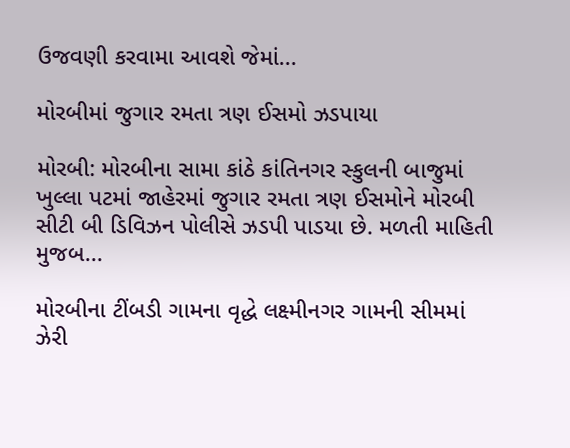ઉજવણી કરવામા આવશે જેમાં...

મોરબીમાં જુગાર રમતા ત્રણ ઈસમો ઝડપાયા

મોરબી: મોરબીના સામા કાંઠે કાંતિનગર સ્કુલની બાજુમાં ખુલ્લા પટમાં જાહેરમાં જુગાર રમતા ત્રણ ઈસમોને મોરબી સીટી બી ડિવિઝન પોલીસે ઝડપી પાડયા છે. મળતી માહિતી મુજબ...

મોરબીના ટીંબડી ગામના વૃદ્ધે લક્ષ્મીનગર ગામની સીમમાં ઝેરી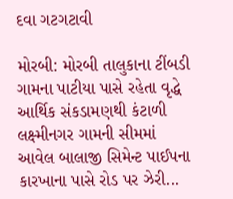દવા ગટગટાવી

મોરબી: મોરબી તાલુકાના ટીંબડી ગામના પાટીયા પાસે રહેતા વૃદ્ધે આર્થિક સંકડામણથી કંટાળી લક્ષ્મીનગર ગામની સીમમાં આવેલ બાલાજી સિમેન્ટ પાઈપના કારખાના પાસે રોડ પર ઝેરી...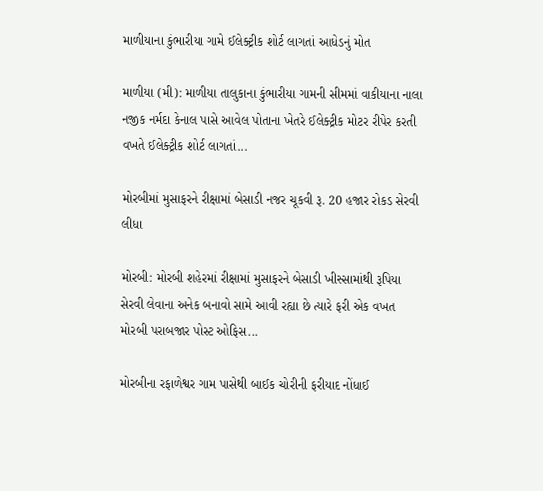માળીયાના કુંભારીયા ગામે ઈલેક્ટ્રીક શોર્ટ લાગતાં આધેડનું મોત

માળીયા (મી): માળીયા તાલુકાના કુંભારીયા ગામની સીમમાં વાકીયાના નાલા નજીક નર્મદા કેનાલ પાસે આવેલ પોતાના ખેતરે ઈલેક્ટ્રીક મોટર રીપેર કરતી વખતે ઈલેક્ટ્રીક શોર્ટ લાગતાં...

મોરબીમાં મુસાફરને રીક્ષામાં બેસાડી નજર ચૂકવી રૂ. 20 હજાર રોકડ સેરવી લીધા

મોરબી: મોરબી શહેરમાં રીક્ષામાં મુસાફરને બેસાડી ખીસ્સામાંથી રૂપિયા સેરવી લેવાના અનેક બનાવો સામે આવી રહ્યા છે ત્યારે ફરી એક વખત મોરબી પરાબજાર પોસ્ટ ઓફિસ...

મોરબીના રફાળેશ્વર ગામ પાસેથી બાઈક ચોરીની ફરીયાદ નોંધાઈ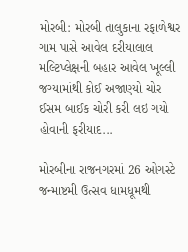મોરબી: મોરબી તાલુકાના રફાળેશ્વર ગામ પાસે આવેલ દરીયાલાલ મલ્ટિપ્લેક્ષની બહાર આવેલ ખૂલ્લી જગ્યામાંથી કોઈ અજાણ્યો ચોર ઈસમ બાઈક ચોરી કરી લઇ ગયો હોવાની ફરીયાદ...

મોરબીના રાજનગરમાં 26 ઓગસ્ટે જન્માષ્ટમી ઉત્સવ ધામધૂમથી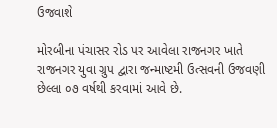ઉજવાશે

મોરબીના પંચાસર રોડ પર આવેલા રાજનગર ખાતે રાજનગર યુવા ગ્રુપ દ્વારા જન્માષ્ટમી ઉત્સવની ઉજવણી છેલ્લા ૦૭ વર્ષથી કરવામાં આવે છે.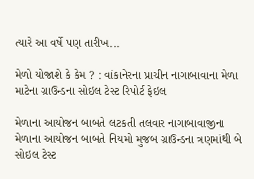ત્યારે આ વર્ષે પણ તારીખ...

મેળો યોજાશે કે કેમ ? : વાંકાનેરના પ્રાચીન નાગાબાવાના મેળા માટેના ગ્રાઉન્ડના સોઇલ ટેસ્ટ રિપોર્ટ ફેઇલ

મેળાના આયોજન બાબતે લટકતી તલવાર નાગાબાવાજીના મેળાના આયોજન બાબતે નિયમો મુજબ ગ્રાઉન્ડના ત્રણમાંથી બે સોઇલ ટેસ્ટ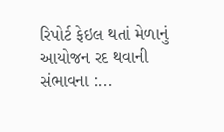રિપોર્ટ ફેઇલ થતાં મેળાનું આયોજન રદ થવાની સંભાવના :...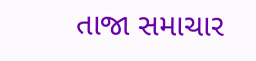તાજા સમાચાર